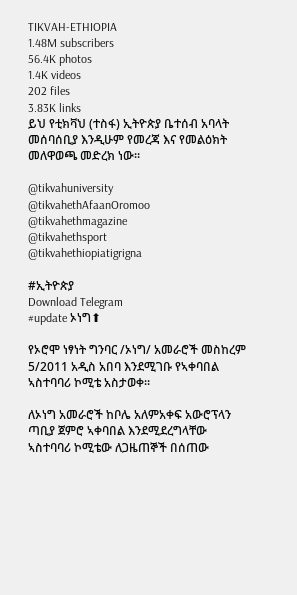TIKVAH-ETHIOPIA
1.48M subscribers
56.4K photos
1.4K videos
202 files
3.83K links
ይህ የቲክቫህ (ተስፋ) ኢትዮጵያ ቤተሰብ አባላት መሰባሰቢያ እንዲሁም የመረጃ እና የመልዕክት መለዋወጫ መድረክ ነው።

@tikvahuniversity
@tikvahethAfaanOromoo
@tikvahethmagazine
@tikvahethsport
@tikvahethiopiatigrigna

#ኢትዮጵያ
Download Telegram
#update ኦነግ⬆

የኦሮሞ ነፃነት ግንባር /ኦነግ/ አመራሮች መስከረም 5/2011 አዲስ አበባ እንደሚገቡ የኣቀባበል ኣስተባባሪ ኮሚቴ አስታወቀ፡፡

ለኦነግ አመራሮች ከቦሌ አለምአቀፍ አውሮፕላን ጣቢያ ጀምሮ ኣቀባበል እንደሚደረግላቸው ኣስተባባሪ ኮሚቴው ለጋዜጠኞች በሰጠው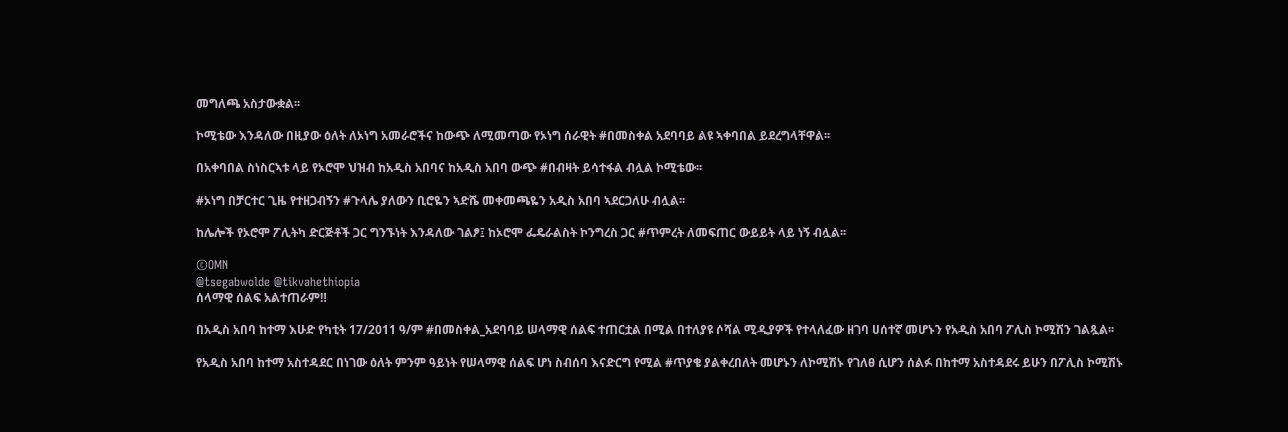መግለጫ አስታውቋል፡፡

ኮሚቴው እንዳለው በዚያው ዕለት ለኦነግ አመራሮችና ከውጭ ለሚመጣው የኦነግ ሰራዊት #በመስቀል አደባባይ ልዩ ኣቀባበል ይደረግላቸዋል፡፡

በአቀባበል ስነስርኣቱ ላይ የኦሮሞ ህዝብ ከአዲስ አበባና ከአዲስ አበባ ውጭ #በብዛት ይሳተፋል ብሏል ኮሚቴው፡፡

#ኦነግ በቻርተር ጊዜ የተዘጋብኝን #ጉላሌ ያለውን ቢሮዬን ኣድሼ መቀመጫዬን አዲስ አበባ ኣደርጋለሁ ብሏል፡፡

ከሌሎች የኦሮሞ ፖሊትካ ድርጅቶች ጋር ግንኙነት እንዳለው ገልፆ፤ ከኦሮሞ ፌዴራልስት ኮንግረስ ጋር #ጥምረት ለመፍጠር ውይይት ላይ ነኝ ብሏል፡፡

©OMN
@tsegabwolde @tikvahethiopia
ሰላማዊ ሰልፍ አልተጠራም‼

በአዲስ አበባ ከተማ እሁድ የካቲት 17/2011 ዓ/ም #በመስቀል_አደባባይ ሠላማዊ ሰልፍ ተጠርቷል በሚል በተለያዩ ሶሻል ሚዲያዎች የተላለፈው ዘገባ ሀሰተኛ መሆኑን የአዲስ አበባ ፖሊስ ኮሚሽን ገልጿል፡፡

የአዲስ አበባ ከተማ አስተዳደር በነገው ዕለት ምንም ዓይነት የሠላማዊ ሰልፍ ሆነ ስብሰባ እናድርግ የሚል #ጥያቄ ያልቀረበለት መሆኑን ለኮሚሽኑ የገለፀ ሲሆን ሰልፉ በከተማ አስተዳደሩ ይሁን በፖሊስ ኮሚሽኑ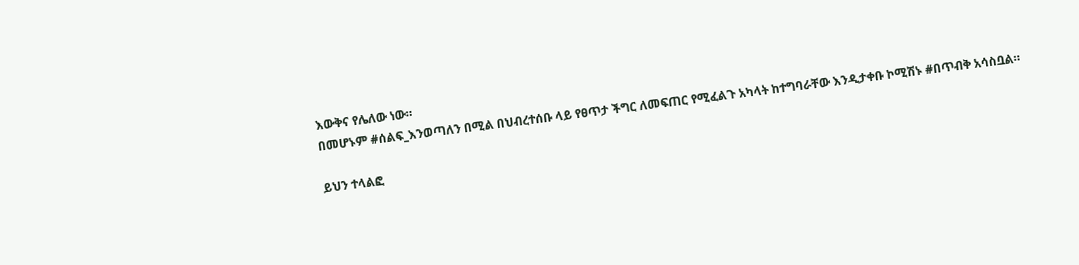እውቅና የሌለው ነው።
በመሆኑም #ሰልፍ_እንወጣለን በሚል በህብረተሰቡ ላይ የፀጥታ ችግር ለመፍጠር የሚፈልጉ አካላት ከተግባራቸው እንዲታቀቡ ኮሚሽኑ #በጥብቅ አሳስቧል።

ይህን ተላልፎ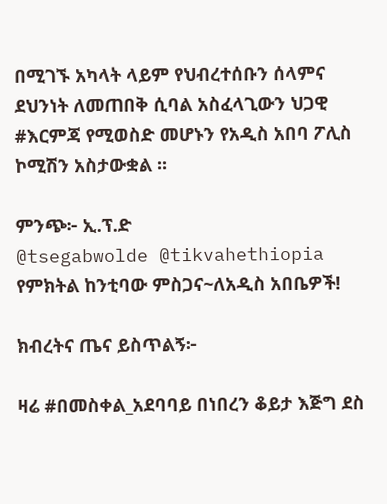በሚገኙ አካላት ላይም የህብረተሰቡን ሰላምና ደህንነት ለመጠበቅ ሲባል አስፈላጊውን ህጋዊ #እርምጃ የሚወስድ መሆኑን የአዲስ አበባ ፖሊስ ኮሚሽን አስታውቋል ፡፡

ምንጭ፦ ኢ.ፕ.ድ
@tsegabwolde @tikvahethiopia
የምክትል ከንቲባው ምስጋና~ለአዲስ አበቤዎች!

ክብረትና ጤና ይስጥልኝ፦

ዛሬ #በመስቀል_አደባባይ በነበረን ቆይታ እጅግ ደስ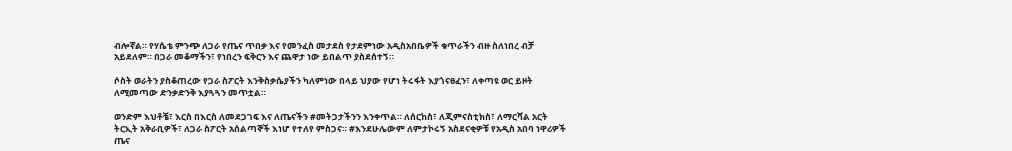ብሎኛል። የሃሴቴ ምንጭ ለጋራ የጤና ጥበቃ እና የመንፈስ መታደስ የታደምነው አዲስአበቤዎች ቁጥራችን ብዙ ስለነበረ ብቻ አይደለም። በጋራ መቆማችን፣ የነበረን ፍቅርን እና ጨዋታ ነው ይበልጥ ያስደሰተኝ።

ሶስት ወራትን ያስቆጠረው የጋራ ስፖርት እንቅስቃሴያችን ካለምነው በላይ ህያው የሆነ ትሩፋት እያጎናፀፈን፣ ለቀጣዩ ወር ይዞት ለሚመጣው ድንቃድንቅ እያጓጓን መጥቷል።

ወንድም እህቶቼ፣ እርስ በእርስ ለመደጋገፍ እና ለጤናችን #መትጋታችንን እንቀጥል። ለሰርከስ፣ ለጂምናስቲክስ፣ ለማርሻል አርት ትርኢት አቅራቢዎች፣ ለጋራ ስፖርት አሰልጣኞች እነሆ የተለየ ምስጋና። #እንደሁሌውም ለምታኮሩኝ አስደናቂዎቹ የአዲስ አበባ ነዋሪዎች ጤና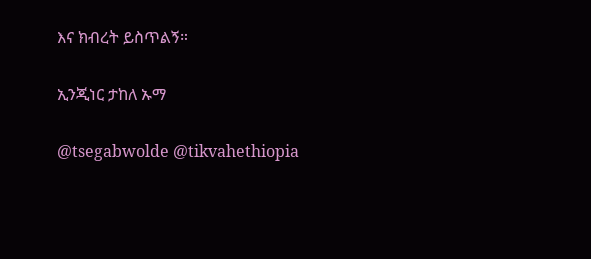እና ክብረት ይስጥልኝ።

ኢንጂነር ታከለ ኡማ

@tsegabwolde @tikvahethiopia